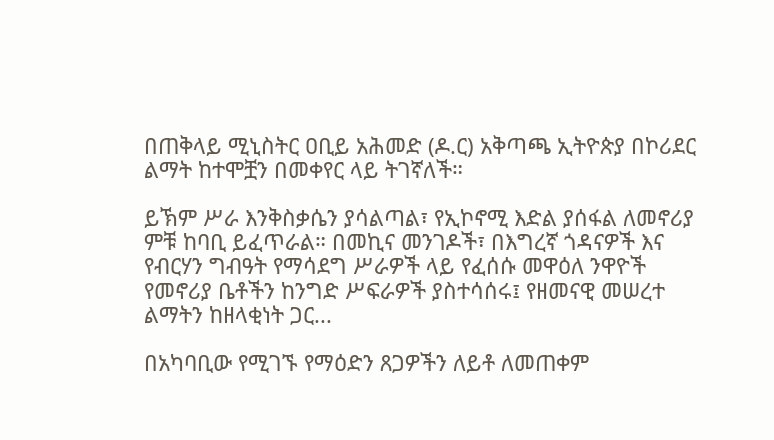በጠቅላይ ሚኒስትር ዐቢይ አሕመድ (ዶ.ር) አቅጣጫ ኢትዮጵያ በኮሪደር ልማት ከተሞቿን በመቀየር ላይ ትገኛለች።

ይኽም ሥራ እንቅስቃሴን ያሳልጣል፣ የኢኮኖሚ እድል ያሰፋል ለመኖሪያ ምቹ ከባቢ ይፈጥራል። በመኪና መንገዶች፣ በእግረኛ ጎዳናዎች እና የብርሃን ግብዓት የማሳደግ ሥራዎች ላይ የፈሰሱ መዋዕለ ንዋዮች የመኖሪያ ቤቶችን ከንግድ ሥፍራዎች ያስተሳሰሩ፤ የዘመናዊ መሠረተ ልማትን ከዘላቂነት ጋር...

በአካባቢው የሚገኙ የማዕድን ጸጋዎችን ለይቶ ለመጠቀም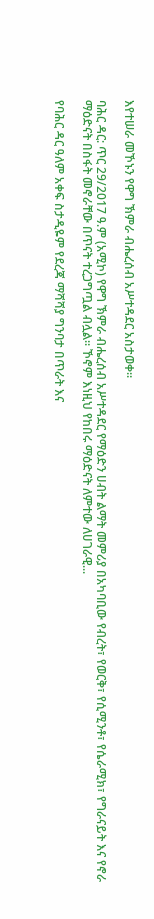እየተሠራ መኾኑን የዋግ ኽምራ ብሔረሰብ አሥተዳደር አስታወቀ።

ባሕር ዳር: ጥር 29/2017 ዓ.ም (አሚኮ) የዋግ ኽምራ ብሔረሰብ አሥተዳደር የማዕድን ሀብት ልማት መምሪያ በአካባቢው የብረት፣ የወርቅ፣ የሲሚንቶ፣ የሴራሚክ፣ የግራናይት እና የኖራ ማዕድናት በስፋት መኖራቸው በጥናት ተረጋግጧል ብሏል፡፡ ኾኖም እነዚህ የከበሩ ማዕድናት ለምተው ለሀገራዊ...

የባሕር ዳር ዓለም አቀፍ ስታዲዬም የደረጃ ማሻሻያ ግንባታ በጥራት እና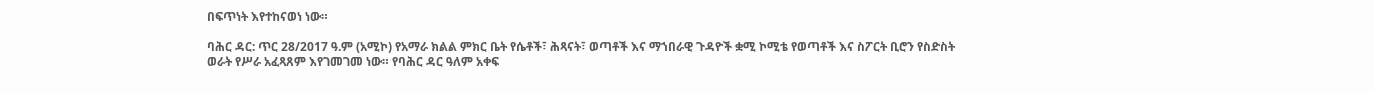በፍጥነት እየተከናወነ ነው።

ባሕር ዳር: ጥር 28/2017 ዓ.ም (አሚኮ) የአማራ ክልል ምክር ቤት የሴቶች፣ ሕጻናት፣ ወጣቶች እና ማኀበራዊ ጉዳዮች ቋሚ ኮሚቴ የወጣቶች እና ስፖርት ቢሮን የስድስት ወራት የሥራ አፈጻጸም እየገመገመ ነው። የባሕር ዳር ዓለም አቀፍ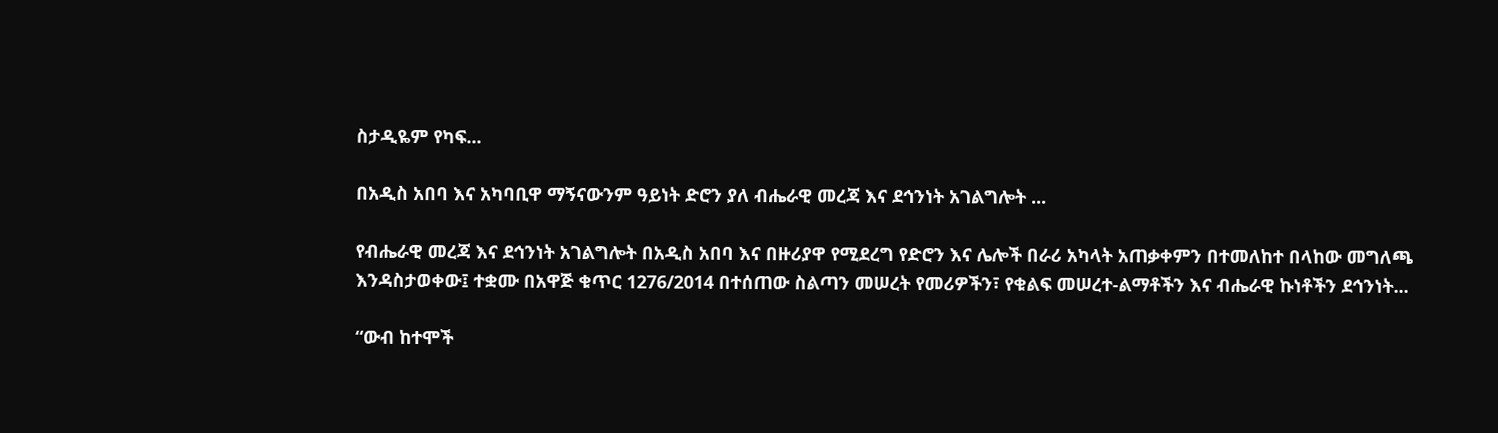ስታዲዬም የካፍ...

በአዲስ አበባ እና አካባቢዋ ማኝናውንም ዓይነት ድሮን ያለ ብሔራዊ መረጃ እና ደኅንነት አገልግሎት ...

የብሔራዊ መረጃ እና ደኅንነት አገልግሎት በአዲስ አበባ እና በዙሪያዋ የሚደረግ የድሮን እና ሌሎች በራሪ አካላት አጠቃቀምን በተመለከተ በላከው መግለጫ እንዳስታወቀው፤ ተቋሙ በአዋጅ ቁጥር 1276/2014 በተሰጠው ስልጣን መሠረት የመሪዎችን፣ የቁልፍ መሠረተ-ልማቶችን እና ብሔራዊ ኩነቶችን ደኅንነት...

“ውብ ከተሞች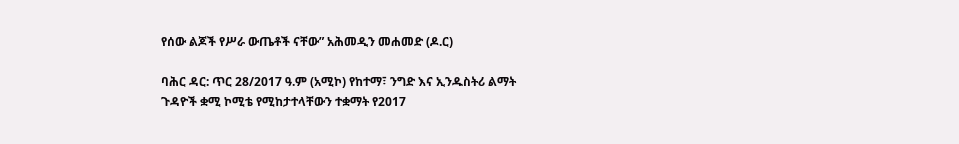የሰው ልጆች የሥራ ውጤቶች ናቸው” አሕመዲን መሐመድ (ዶ.ር)

ባሕር ዳር: ጥር 28/2017 ዓ.ም (አሚኮ) የከተማ፣ ንግድ እና ኢንዱስትሪ ልማት ጉዳዮች ቋሚ ኮሚቴ የሚከታተላቸውን ተቋማት የ2017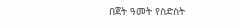በጀት ዓመት የስድስት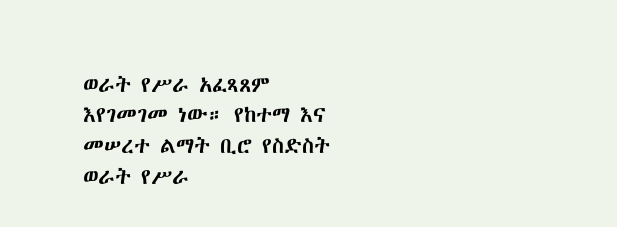ወራት የሥራ አፈጻጸም እየገመገመ ነው። የከተማ እና መሠረተ ልማት ቢሮ የስድስት ወራት የሥራ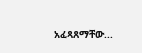አፈጻጸማቸው...